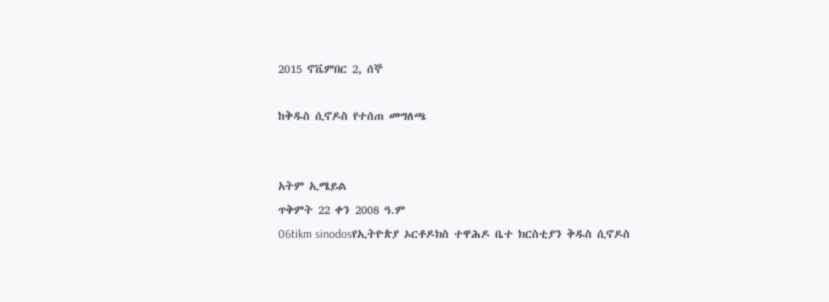2015 ኖቬምበር 2, ሰኞ

ከቅዱስ ሲኖዶስ የተሰጠ መግለጫ


አትም ኢሜይል
ጥቅምት 22 ቀን 2008 ዓ.ም
06tikm sinodosየኢትዮጵያ ኦርቶዶክስ ተዋሕዶ ቤተ ክርስቲያን ቅዱስ ሲኖዶስ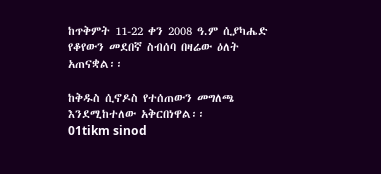ከጥቅምት 11-22 ቀን 2008 ዓ.ም ሲያካሔድ የቆየውን መደበኛ ስብሰባ በዛሬው ዕለት አጠናቋል፡፡

ከቅዱስ ሲኖዶስ የተሰጠውን መግለጫ እንደሚከተለው አቅርበነዋል፡፡
01tikm sinod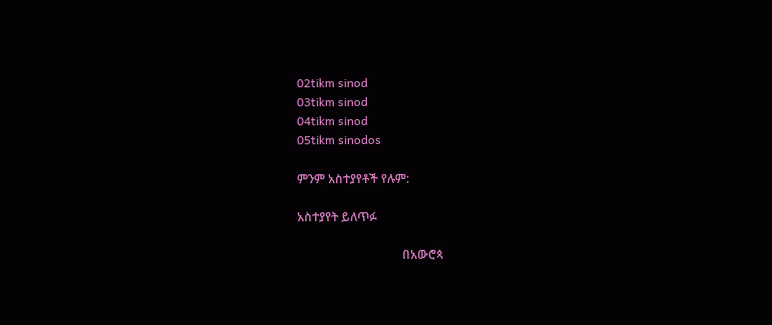02tikm sinod
03tikm sinod
04tikm sinod
05tikm sinodos

ምንም አስተያየቶች የሉም:

አስተያየት ይለጥፉ

                                   በአውሮጳ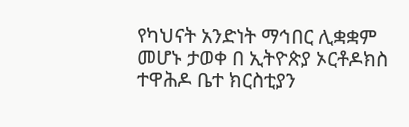የካህናት አንድነት ማኅበር ሊቋቋም መሆኑ ታወቀ በ ኢትዮጵያ ኦርቶዶክስ ተዋሕዶ ቤተ ክርስቲያን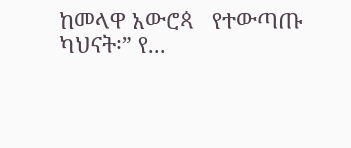ከመላዋ አውሮጳ   የተውጣጡ ካህናት፡” የ...